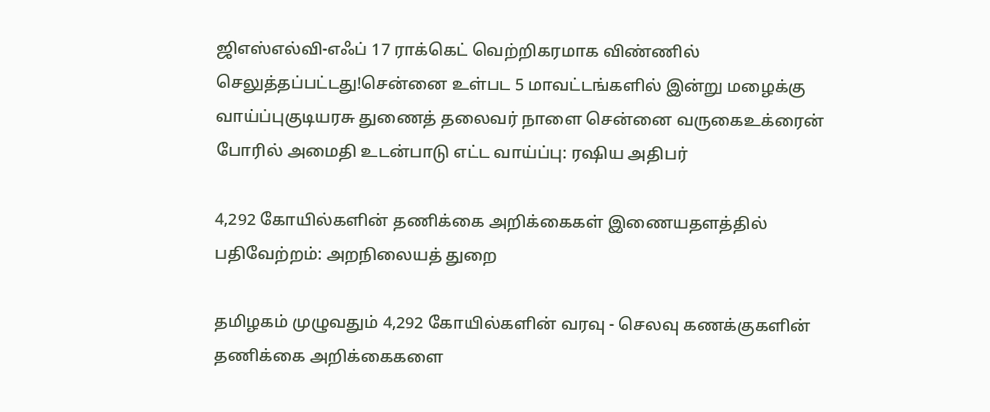ஜிஎஸ்எல்வி-எஃப் 17 ராக்கெட் வெற்றிகரமாக விண்ணில் செலுத்தப்பட்டது!சென்னை உள்பட 5 மாவட்டங்களில் இன்று மழைக்கு வாய்ப்புகுடியரசு துணைத் தலைவர் நாளை சென்னை வருகைஉக்ரைன் போரில் அமைதி உடன்பாடு எட்ட வாய்ப்பு: ரஷிய அதிபர்

4,292 கோயில்களின் தணிக்கை அறிக்கைகள் இணையதளத்தில் பதிவேற்றம்: அறநிலையத் துறை

தமிழகம் முழுவதும் 4,292 கோயில்களின் வரவு - செலவு கணக்குகளின் தணிக்கை அறிக்கைகளை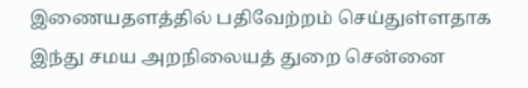இணையதளத்தில் பதிவேற்றம் செய்துள்ளதாக இந்து சமய அறநிலையத் துறை சென்னை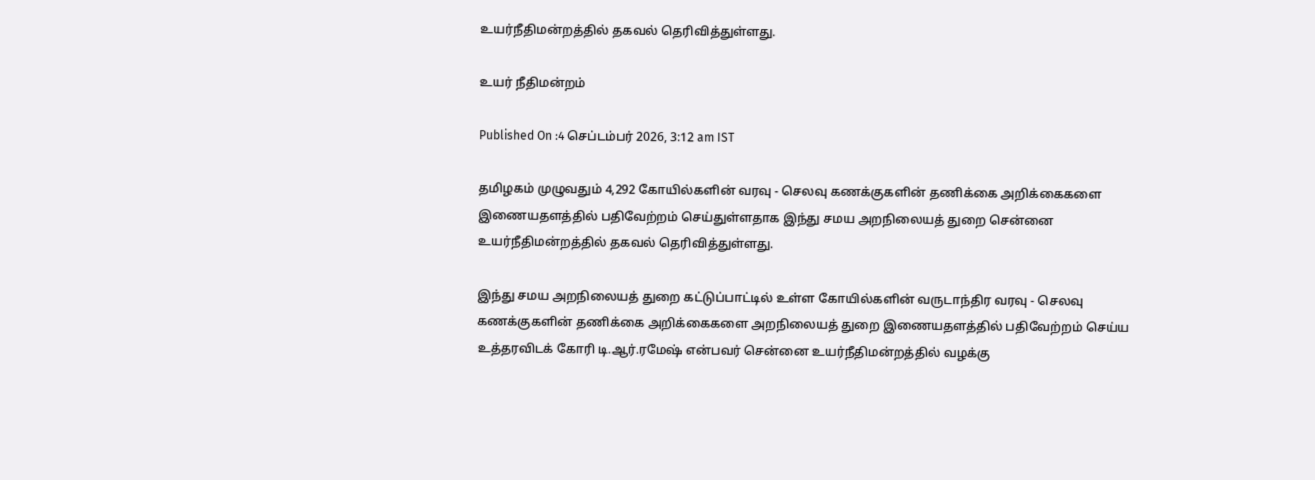உயர்நீதிமன்றத்தில் தகவல் தெரிவித்துள்ளது.

உயர் நீதிமன்றம்

Published On :4 செப்டம்பர் 2026, 3:12 am IST

தமிழகம் முழுவதும் 4,292 கோயில்களின் வரவு - செலவு கணக்குகளின் தணிக்கை அறிக்கைகளை இணையதளத்தில் பதிவேற்றம் செய்துள்ளதாக இந்து சமய அறநிலையத் துறை சென்னை உயர்நீதிமன்றத்தில் தகவல் தெரிவித்துள்ளது.

இந்து சமய அறநிலையத் துறை கட்டுப்பாட்டில் உள்ள கோயில்களின் வருடாந்திர வரவு - செலவு கணக்குகளின் தணிக்கை அறிக்கைகளை அறநிலையத் துறை இணையதளத்தில் பதிவேற்றம் செய்ய உத்தரவிடக் கோரி டி.ஆர்.ரமேஷ் என்பவர் சென்னை உயர்நீதிமன்றத்தில் வழக்கு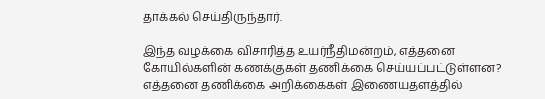தாக்கல் செய்திருந்தார்.

இந்த வழக்கை விசாரித்த உயர்நீதிமன்றம், எத்தனை கோயில்களின் கணக்குகள் தணிக்கை செய்யப்பட்டுள்ளன? எத்தனை தணிக்கை அறிக்கைகள் இணையதளத்தில்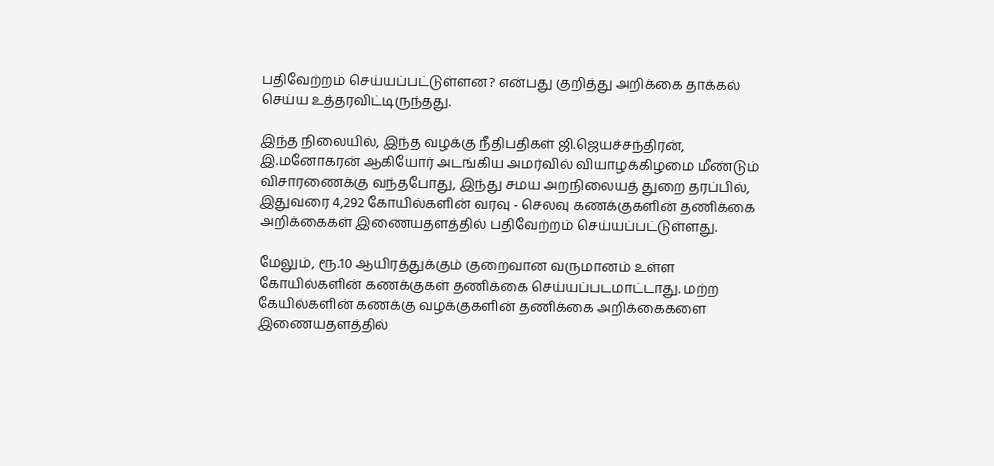பதிவேற்றம் செய்யப்பட்டுள்ளன? என்பது குறித்து அறிக்கை தாக்கல் செய்ய உத்தரவிட்டிருந்தது.

இந்த நிலையில், இந்த வழக்கு நீதிபதிகள் ஜி.ஜெயச்சந்திரன், இ.மனோகரன் ஆகியோர் அடங்கிய அமர்வில் வியாழக்கிழமை மீண்டும் விசாரணைக்கு வந்தபோது, இந்து சமய அறநிலையத் துறை தரப்பில், இதுவரை 4,292 கோயில்களின் வரவு - செலவு கணக்குகளின் தணிக்கை அறிக்கைகள் இணையதளத்தில் பதிவேற்றம் செய்யப்பட்டுள்ளது.

மேலும், ரூ.10 ஆயிரத்துக்கும் குறைவான வருமானம் உள்ள கோயில்களின் கணக்குகள் தணிக்கை செய்யப்படமாட்டாது. மற்ற கேயில்களின் கணக்கு வழக்குகளின் தணிக்கை அறிக்கைகளை இணையதளத்தில்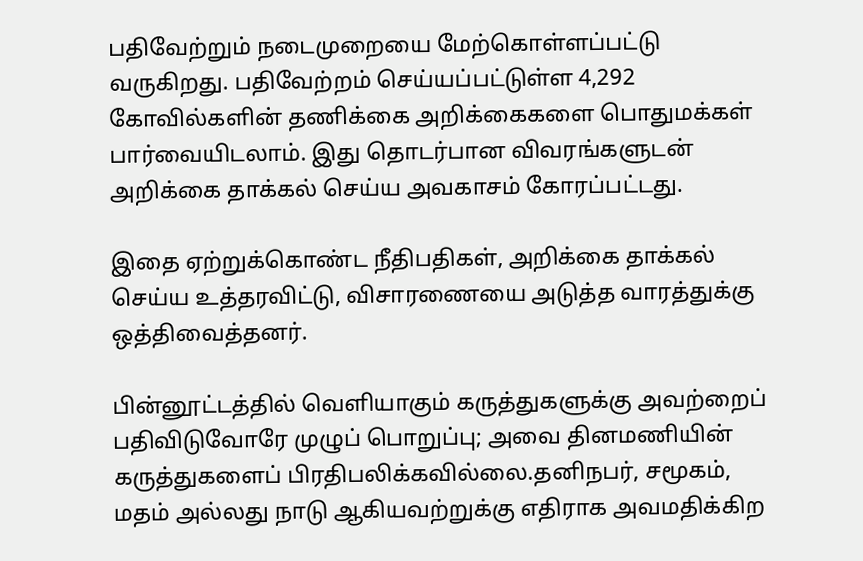பதிவேற்றும் நடைமுறையை மேற்கொள்ளப்பட்டு வருகிறது. பதிவேற்றம் செய்யப்பட்டுள்ள 4,292 கோவில்களின் தணிக்கை அறிக்கைகளை பொதுமக்கள் பார்வையிடலாம். இது தொடர்பான விவரங்களுடன் அறிக்கை தாக்கல் செய்ய அவகாசம் கோரப்பட்டது.

இதை ஏற்றுக்கொண்ட நீதிபதிகள், அறிக்கை தாக்கல் செய்ய உத்தரவிட்டு, விசாரணையை அடுத்த வாரத்துக்கு ஒத்திவைத்தனர்.

பின்னூட்டத்தில் வெளியாகும் கருத்துகளுக்கு அவற்றைப் பதிவிடுவோரே முழுப் பொறுப்பு; அவை தினமணியின் கருத்துகளைப் பிரதிபலிக்கவில்லை.தனிநபர், சமூகம், மதம் அல்லது நாடு ஆகியவற்றுக்கு எதிராக அவமதிக்கிற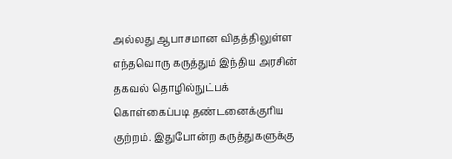அல்லது ஆபாசமான விதத்திலுள்ள எந்தவொரு கருத்தும் இந்திய அரசின் தகவல் தொழில்நுட்பக் கொள்கைப்படி தண்டனைக்குரிய குற்றம். இதுபோன்ற கருத்துகளுக்கு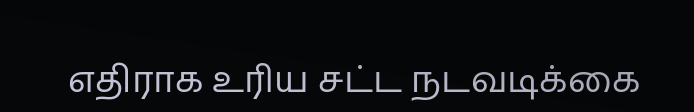எதிராக உரிய சட்ட நடவடிக்கை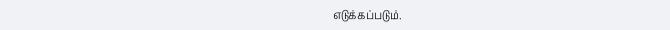எடுக்கப்படும்.